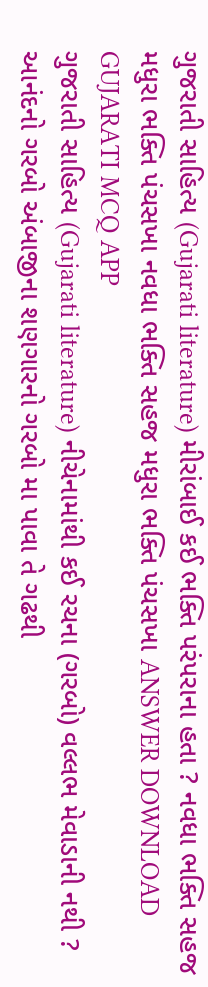ગુજરાતી સાહિત્ય (Gujarati literature) મીરાંબાઈ કઈ ભક્તિ પરંપરાના હતા ? નવધા ભક્તિ સહજ મધુરા ભક્તિ પંચસખા નવધા ભક્તિ સહજ મધુરા ભક્તિ પંચસખા ANSWER DOWNLOAD GUJARATI MCQ APP
ગુજરાતી સાહિત્ય (Gujarati literature) નીચેનામાંથી કઈ રચના (ગરબો) વલ્લભ મેવાડાની નથી ? આનંદનો ગરબો અંબાજીના શણગારનો ગરબો મા પાવા તે ગઢથી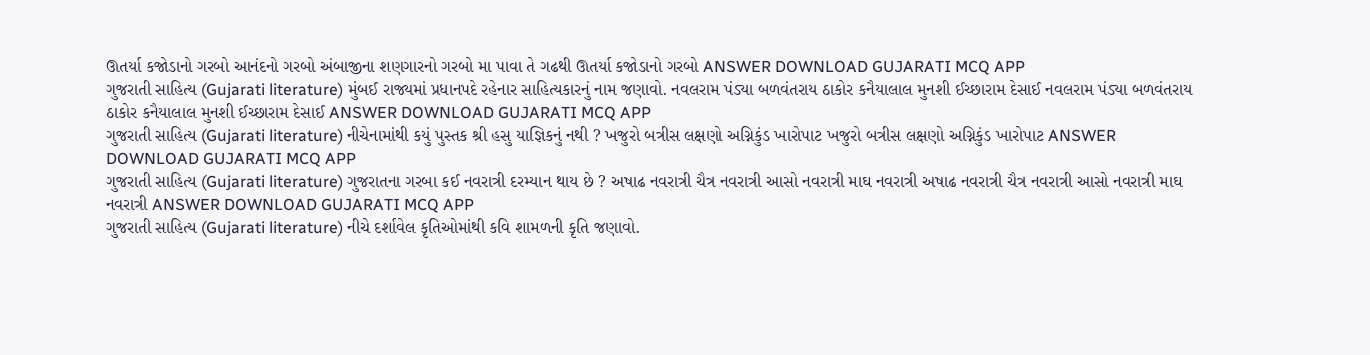ઊતર્યા કજોડાનો ગરબો આનંદનો ગરબો અંબાજીના શણગારનો ગરબો મા પાવા તે ગઢથી ઊતર્યા કજોડાનો ગરબો ANSWER DOWNLOAD GUJARATI MCQ APP
ગુજરાતી સાહિત્ય (Gujarati literature) મુંબઈ રાજ્યમાં પ્રધાનપદે રહેનાર સાહિત્યકારનું નામ જણાવો. નવલરામ પંડ્યા બળવંતરાય ઠાકોર કનૈયાલાલ મુનશી ઈચ્છારામ દેસાઈ નવલરામ પંડ્યા બળવંતરાય ઠાકોર કનૈયાલાલ મુનશી ઈચ્છારામ દેસાઈ ANSWER DOWNLOAD GUJARATI MCQ APP
ગુજરાતી સાહિત્ય (Gujarati literature) નીચેનામાંથી કયું પુસ્તક શ્રી હસુ યાજ્ઞિકનું નથી ? ખજુરો બત્રીસ લક્ષણો અગ્નિકુંડ ખારોપાટ ખજુરો બત્રીસ લક્ષણો અગ્નિકુંડ ખારોપાટ ANSWER DOWNLOAD GUJARATI MCQ APP
ગુજરાતી સાહિત્ય (Gujarati literature) ગુજરાતના ગરબા કઈ નવરાત્રી દરમ્યાન થાય છે ? અષાઢ નવરાત્રી ચૈત્ર નવરાત્રી આસો નવરાત્રી માઘ નવરાત્રી અષાઢ નવરાત્રી ચૈત્ર નવરાત્રી આસો નવરાત્રી માઘ નવરાત્રી ANSWER DOWNLOAD GUJARATI MCQ APP
ગુજરાતી સાહિત્ય (Gujarati literature) નીચે દર્શાવેલ કૃતિઓમાંથી કવિ શામળની કૃતિ જણાવો.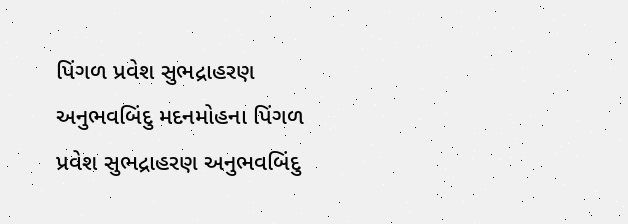પિંગળ પ્રવેશ સુભદ્રાહરણ અનુભવબિંદુ મદનમોહના પિંગળ પ્રવેશ સુભદ્રાહરણ અનુભવબિંદુ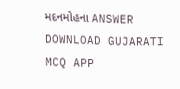મદનમોહના ANSWER DOWNLOAD GUJARATI MCQ APP